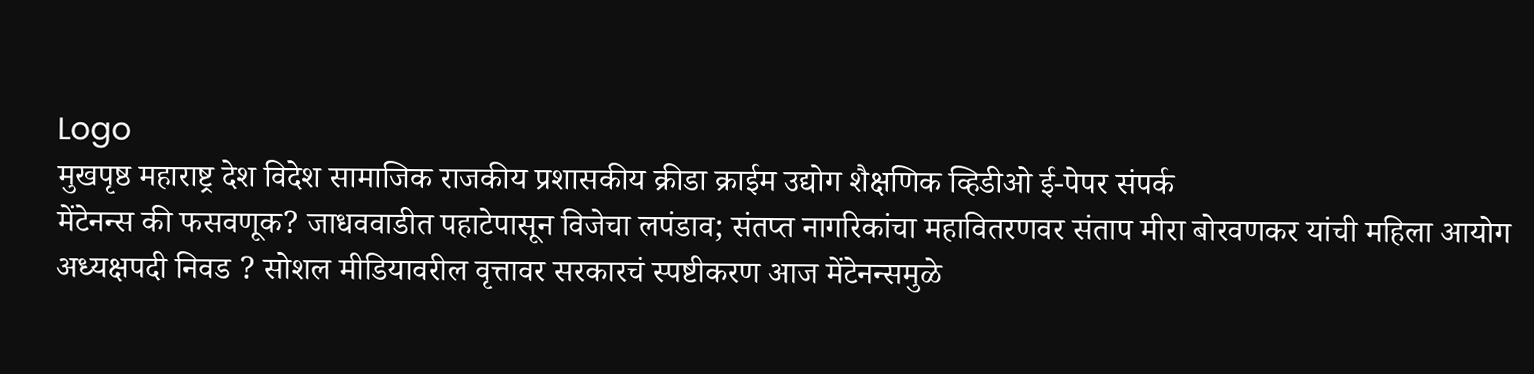Logo
मुखपृष्ठ महाराष्ट्र देश विदेश सामाजिक राजकीय प्रशासकीय क्रीडा क्राईम उद्योग शैक्षणिक व्हिडीओ ई-पेपर संपर्क
मेंटेनन्स की फसवणूक? जाधववाडीत पहाटेपासून विजेचा लपंडाव; संतप्त नागरिकांचा महावितरणवर संताप मीरा बोरवणकर यांची महिला आयोग अध्यक्षपदी निवड ? सोशल मीडियावरील वृत्तावर सरकारचं स्पष्टीकरण आज मेंटेनन्समुळे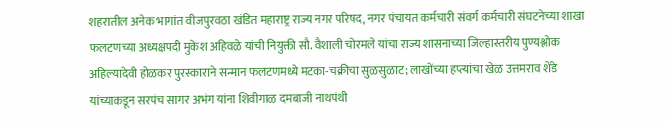शहरातील अनेक भागांत वीजपुरवठा खंडित महाराष्ट्र राज्य नगर परिषद, नगर पंचायत कर्मचारी संवर्ग कर्मचारी संघटनेच्या शाखा फलटणच्या अध्यक्षपदी मुकेश अहिवळे यांची नियुक्ती सौ. वैशाली चोरमले यांचा राज्य शासनाच्या जिल्हास्तरीय पुण्यश्लोक अहिल्यादेवी होळकर पुरस्काराने सन्मान फलटणमध्ये मटका-चक्रीचा सुळसुळाट; लाखोंच्या हप्त्यांचा खेळ उत्तमराव शेंडे यांच्याकडून सरपंच सागर अभंग यांना शिवीगाळ दमबाजी नाथपंथी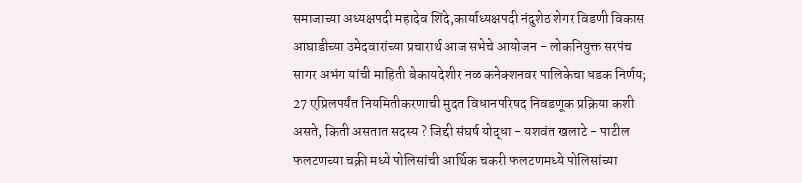समाजाच्या अध्यक्षपदी महादेव शिंदे,कार्याध्यक्षपदी नंदुशेठ शेगर विडणी विकास आघाडीच्या उमेदवारांच्या प्रचारार्थ आज सभेचे आयोजन - लोकनियुक्त सरपंच सागर अभंग यांची माहिती बेकायदेशीर नळ कनेक्शनवर पालिकेचा धडक निर्णय; 27 एप्रिलपर्यंत नियमितीकरणाची मुदत विधानपरिषद निवडणूक प्रक्रिया कशी असते, किती असतात सदस्य ? जिद्दी संघर्ष योद्धा - यशवंत खलाटे - पाटील फलटणच्या चक्री मध्ये पोलिसांची आर्थिक चकरी फलटणमध्ये पोलिसांच्या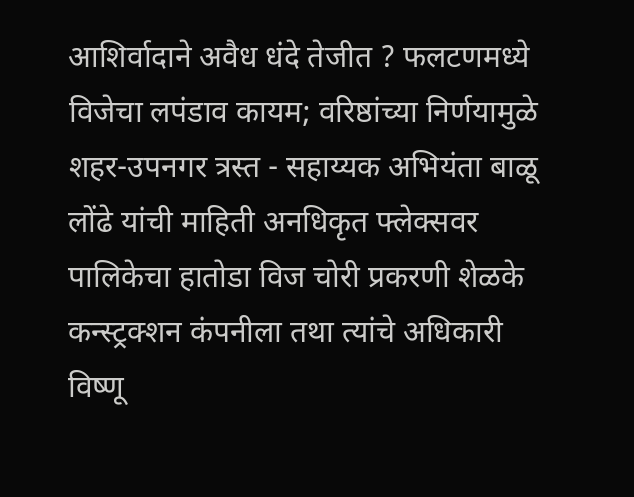आशिर्वादाने अवैध धंदे तेजीत ? फलटणमध्ये विजेचा लपंडाव कायम; वरिष्ठांच्या निर्णयामुळे शहर-उपनगर त्रस्त - सहाय्यक अभियंता बाळू लोंढे यांची माहिती अनधिकृत फ्लेक्सवर पालिकेचा हातोडा विज चोरी प्रकरणी शेळके कन्स्ट्रक्शन कंपनीला तथा त्यांचे अधिकारी विष्णू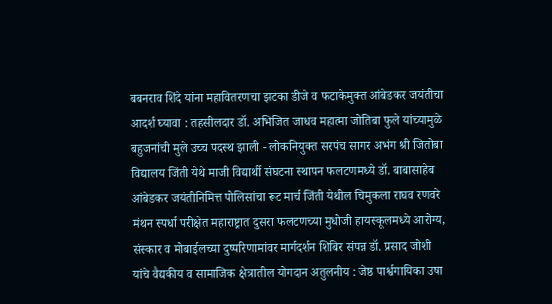बबनराव शिंदे यांना महावितरणचा झटका डीजे व फटाकेमुक्त आंबेडकर जयंतीचा आदर्श घ्यावा : तहसीलदार डॉ. अभिजित जाधव महात्मा जोतिबा फुले यांच्यामुळे  बहुजनांची मुले उच्च पदस्थ झाली - लोकनियुक्त सरपंच सागर अभंग श्री जितोबा विद्यालय जिंती येथे माजी विद्यार्थी संघटना स्थापन फलटणमध्ये डॉ. बाबासाहेब आंबेडकर जयंतीनिमित्त पोलिसांचा रूट मार्च जिंती येथील चिमुकला राघव रणवरे मंथन स्पर्धा परीक्षेत महाराष्ट्रात दुसरा फलटणच्या मुधोजी हायस्कूलमध्ये आरोग्य, संस्कार व मोबाईलच्या दुष्परिणामांवर मार्गदर्शन शिबिर संपन्न डॉ. प्रसाद जोशी यांचे वैद्यकीय व सामाजिक क्षेत्रातील योगदान अतुलनीय : जेष्ठ पार्श्वगायिका उषा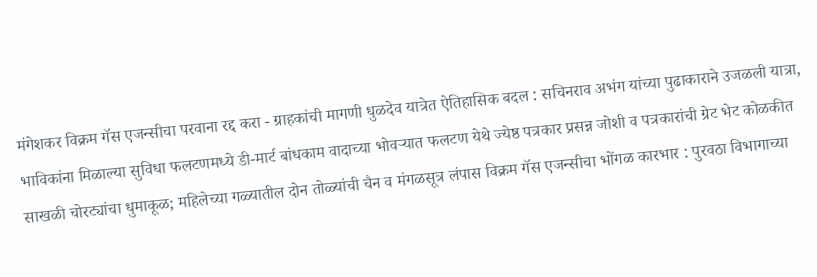मंगेशकर विक्रम गॅस एजन्सीचा परवाना रद्द करा - ग्राहकांची मागणी धुळदेव यात्रेत ऐतिहासिक बदल : सचिनराव अभंग यांच्या पुढाकाराने उजळली यात्रा, भाविकांना मिळाल्या सुविधा फलटणमध्ये डी-मार्ट बांधकाम वादाच्या भोवऱ्यात फलटण येथे ज्येष्ठ पत्रकार प्रसन्न जोशी व पत्रकारांची ग्रेट भेट कोळकीत साखळी चोरट्यांचा धुमाकूळ; महिलेच्या गळ्यातील दोन तोळ्यांची चैन व मंगळसूत्र लंपास विक्रम गॅस एजन्सीचा भोंगळ कारभार : पुरवठा विभागाच्या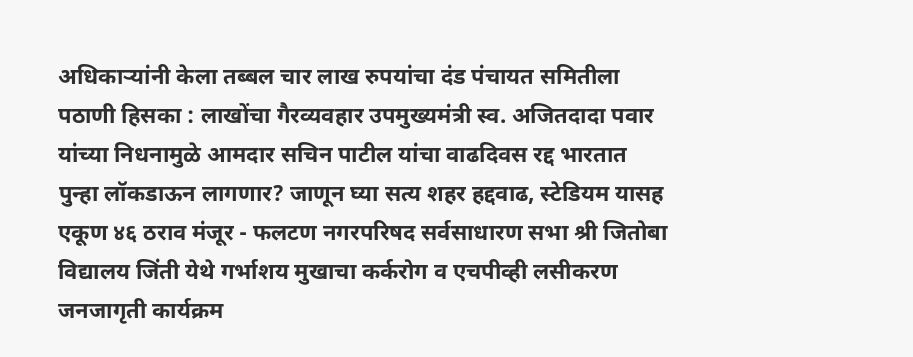अधिकाऱ्यांनी केला तब्बल चार लाख रुपयांचा दंड पंचायत समितीला पठाणी हिसका : लाखोंचा गैरव्यवहार उपमुख्यमंत्री स्व. अजितदादा पवार यांच्या निधनामुळे आमदार सचिन पाटील यांचा वाढदिवस रद्द भारतात पुन्हा लॉकडाऊन लागणार? जाणून घ्या सत्य शहर हद्दवाढ, स्टेडियम यासह एकूण ४६ ठराव मंजूर - फलटण नगरपरिषद सर्वसाधारण सभा श्री जितोबा विद्यालय जिंती येथे गर्भाशय मुखाचा कर्करोग व एचपीव्ही लसीकरण जनजागृती कार्यक्रम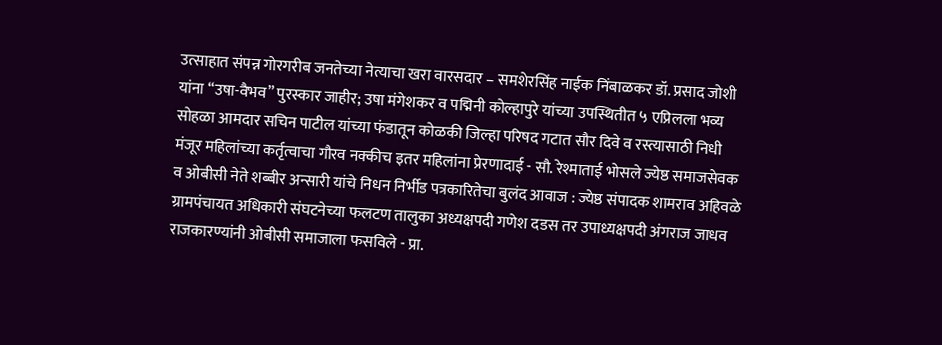उत्साहात संपन्न गोरगरीब जनतेच्या नेत्याचा खरा वारसदार – समशेरसिंह नाईक निंबाळकर डॉ. प्रसाद जोशी यांना “उषा-वैभव” पुरस्कार जाहीर; उषा मंगेशकर व पद्मिनी कोल्हापुरे यांच्या उपस्थितीत ५ एप्रिलला भव्य सोहळा आमदार सचिन पाटील यांच्या फंडातून कोळकी जिल्हा परिषद गटात सौर दिवे व रस्त्यासाठी निधी मंजूर महिलांच्या कर्तृत्वाचा गौरव नक्कीच इतर महिलांना प्रेरणादाई - सौ. रेश्माताई भोसले ज्येष्ठ समाजसेवक व ओबीसी नेते शब्बीर अन्सारी यांचे निधन निर्भीड पत्रकारितेचा बुलंद आवाज : ज्येष्ठ संपादक शामराव अहिवळे ग्रामपंचायत अधिकारी संघटनेच्या फलटण तालुका अध्यक्षपदी गणेश दडस तर उपाध्यक्षपदी अंगराज जाधव राजकारण्यांनी ओबीसी समाजाला फसविले - प्रा.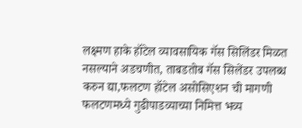लक्ष्मण हाके हॉटेल व्यावसायिक गॅस सिलिंडर मिळत नसल्याने अडचणीत, ताबडतोब गॅस सिलेंडर उपलब्ध करुन द्या,फलटण हॉटेल असोसिएशन ची मागणी फलटणमध्ये गुढीपाडव्याच्या निमित्त भव्य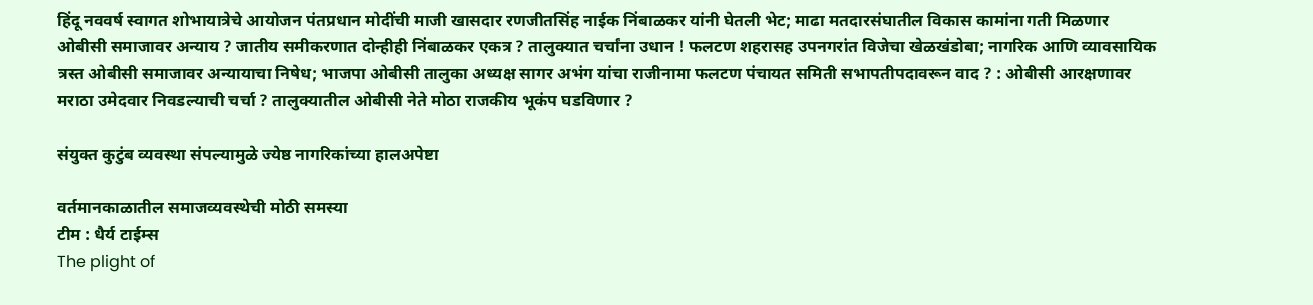हिंदू नववर्ष स्वागत शोभायात्रेचे आयोजन पंतप्रधान मोदींची माजी खासदार रणजीतसिंह नाईक निंबाळकर यांनी घेतली भेट; माढा मतदारसंघातील विकास कामांना गती मिळणार ओबीसी समाजावर अन्याय ? जातीय समीकरणात दोन्हीही निंबाळकर एकत्र ? तालुक्यात चर्चांना उधान ! फलटण शहरासह उपनगरांत विजेचा खेळखंडोबा; नागरिक आणि व्यावसायिक त्रस्त ओबीसी समाजावर अन्यायाचा निषेध; भाजपा ओबीसी तालुका अध्यक्ष सागर अभंग यांचा राजीनामा फलटण पंचायत समिती सभापतीपदावरून वाद ? : ओबीसी आरक्षणावर मराठा उमेदवार निवडल्याची चर्चा ? तालुक्यातील ओबीसी नेते मोठा राजकीय भूकंप घडविणार ?

संयुक्त कुटुंब व्यवस्था संपल्यामुळे ज्येष्ठ नागरिकांच्या हालअपेष्टा

वर्तमानकाळातील समाजव्यवस्थेची मोठी समस्या
टीम : धैर्य टाईम्स
The plight of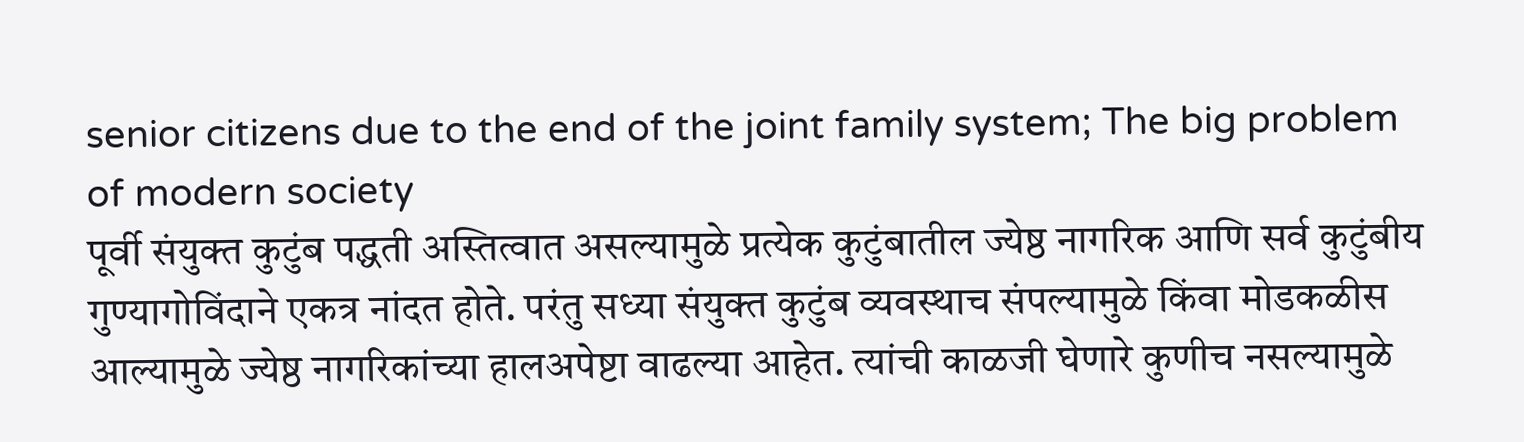senior citizens due to the end of the joint family system; The big problem of modern society
पूर्वी संयुक्त कुटुंब पद्धती अस्तित्वात असल्यामुळे प्रत्येक कुटुंबातील ज्येष्ठ नागरिक आणि सर्व कुटुंबीय गुण्यागोविंदाने एकत्र नांदत होते. परंतु सध्या संयुक्त कुटुंब व्यवस्थाच संपल्यामुळे किंवा मोडकळीस आल्यामुळे ज्येष्ठ नागरिकांच्या हालअपेष्टा वाढल्या आहेत. त्यांची काळजी घेणारे कुणीच नसल्यामुळे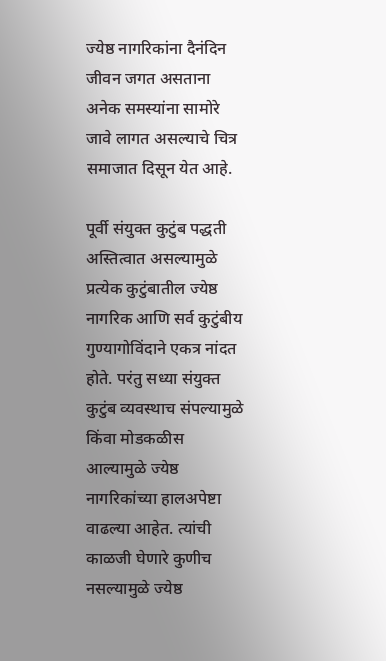ज्येष्ठ नागरिकांना दैनंदिन जीवन जगत असताना अनेक समस्यांना सामोरे जावे लागत असल्याचे चित्र समाजात दिसून येत आहे.

पूर्वी संयुक्त कुटुंब पद्धती अस्तित्वात असल्यामुळे प्रत्येक कुटुंबातील ज्येष्ठ नागरिक आणि सर्व कुटुंबीय गुण्यागोविंदाने एकत्र नांदत होते. परंतु सध्या संयुक्त कुटुंब व्यवस्थाच संपल्यामुळे किंवा मोडकळीस आल्यामुळे ज्येष्ठ नागरिकांच्या हालअपेष्टा वाढल्या आहेत. त्यांची काळजी घेणारे कुणीच नसल्यामुळे ज्येष्ठ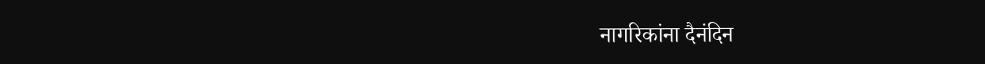नागरिकांना दैनंदिन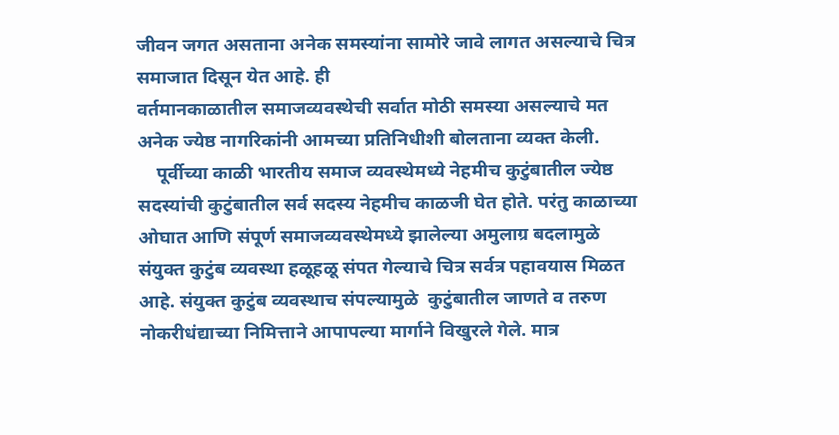जीवन जगत असताना अनेक समस्यांना सामोरे जावे लागत असल्याचे चित्र समाजात दिसून येत आहे. ही
वर्तमानकाळातील समाजव्यवस्थेची सर्वात मोठी समस्या असल्याचे मत अनेक ज्येष्ठ नागरिकांनी आमच्या प्रतिनिधीशी बोलताना व्यक्त केली.
    पूर्वीच्या काळी भारतीय समाज व्यवस्थेमध्ये नेहमीच कुटुंबातील ज्येष्ठ सदस्यांची कुटुंबातील सर्व सदस्य नेहमीच काळजी घेत होते. परंतु काळाच्या ओघात आणि संपूर्ण समाजव्यवस्थेमध्ये झालेल्या अमुलाग्र बदलामुळे संयुक्त कुटुंब व्यवस्था हळूहळू संपत गेल्याचे चित्र सर्वत्र पहावयास मिळत आहे. संयुक्त कुटुंब व्यवस्थाच संपल्यामुळे  कुटुंबातील जाणते व तरुण नोकरीधंद्याच्या निमित्ताने आपापल्या मार्गाने विखुरले गेले. मात्र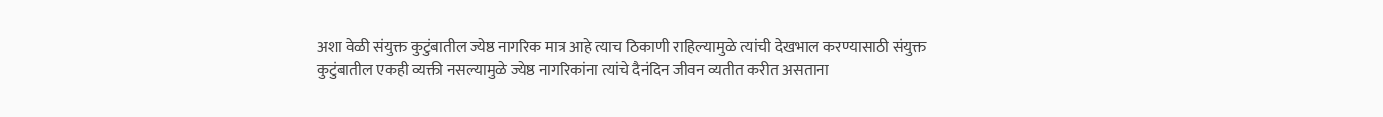अशा वेळी संयुक्त कुटुंबातील ज्येष्ठ नागरिक मात्र आहे त्याच ठिकाणी राहिल्यामुळे त्यांची देखभाल करण्यासाठी संयुक्त कुटुंबातील एकही व्यक्ती नसल्यामुळे ज्येष्ठ नागरिकांना त्यांचे दैनंदिन जीवन व्यतीत करीत असताना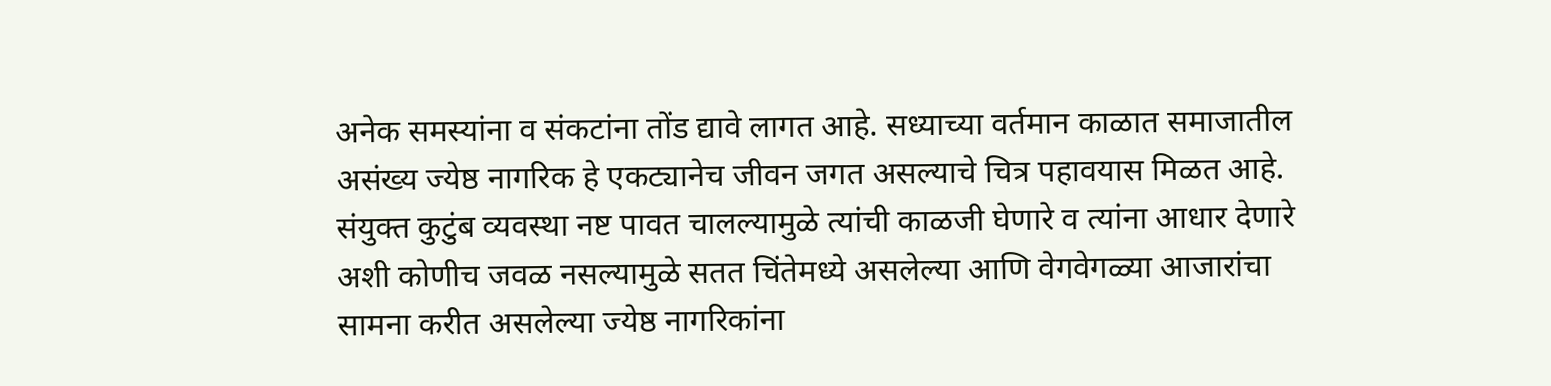अनेक समस्यांना व संकटांना तोंड द्यावे लागत आहे. सध्याच्या वर्तमान काळात समाजातील असंख्य ज्येष्ठ नागरिक हे एकट्यानेच जीवन जगत असल्याचे चित्र पहावयास मिळत आहे. संयुक्त कुटुंब व्यवस्था नष्ट पावत चालल्यामुळे त्यांची काळजी घेणारे व त्यांना आधार देणारे अशी कोणीच जवळ नसल्यामुळे सतत चिंतेमध्ये असलेल्या आणि वेगवेगळ्या आजारांचा सामना करीत असलेल्या ज्येष्ठ नागरिकांना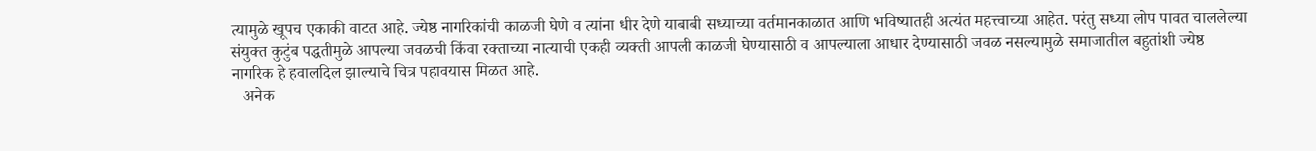त्यामुळे खूपच एकाकी वाटत आहे. ज्येष्ठ नागरिकांची काळजी घेणे व त्यांना धीर देणे याबाबी सध्याच्या वर्तमानकाळात आणि भविष्यातही अत्यंत महत्त्वाच्या आहेत. परंतु सध्या लोप पावत चाललेल्या संयुक्त कुटुंब पद्धतीमुळे आपल्या जवळची किंवा रक्ताच्या नात्याची एकही व्यक्ती आपली काळजी घेण्यासाठी व आपल्याला आधार देण्यासाठी जवळ नसल्यामुळे समाजातील बहुतांशी ज्येष्ठ नागरिक हे हवालदिल झाल्याचे चित्र पहावयास मिळत आहे.
   अनेक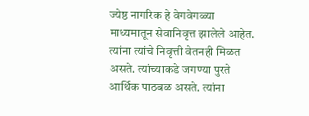ज्येष्ठ नागरिक हे वेगवेगळ्या माध्यमातून सेवानिवृत्त झालेले आहेत. त्यांना त्यांचे निवृत्ती वेतनही मिळत असते. त्यांच्याकडे जगण्या पुरते आर्थिक पाठबळ असते. त्यांना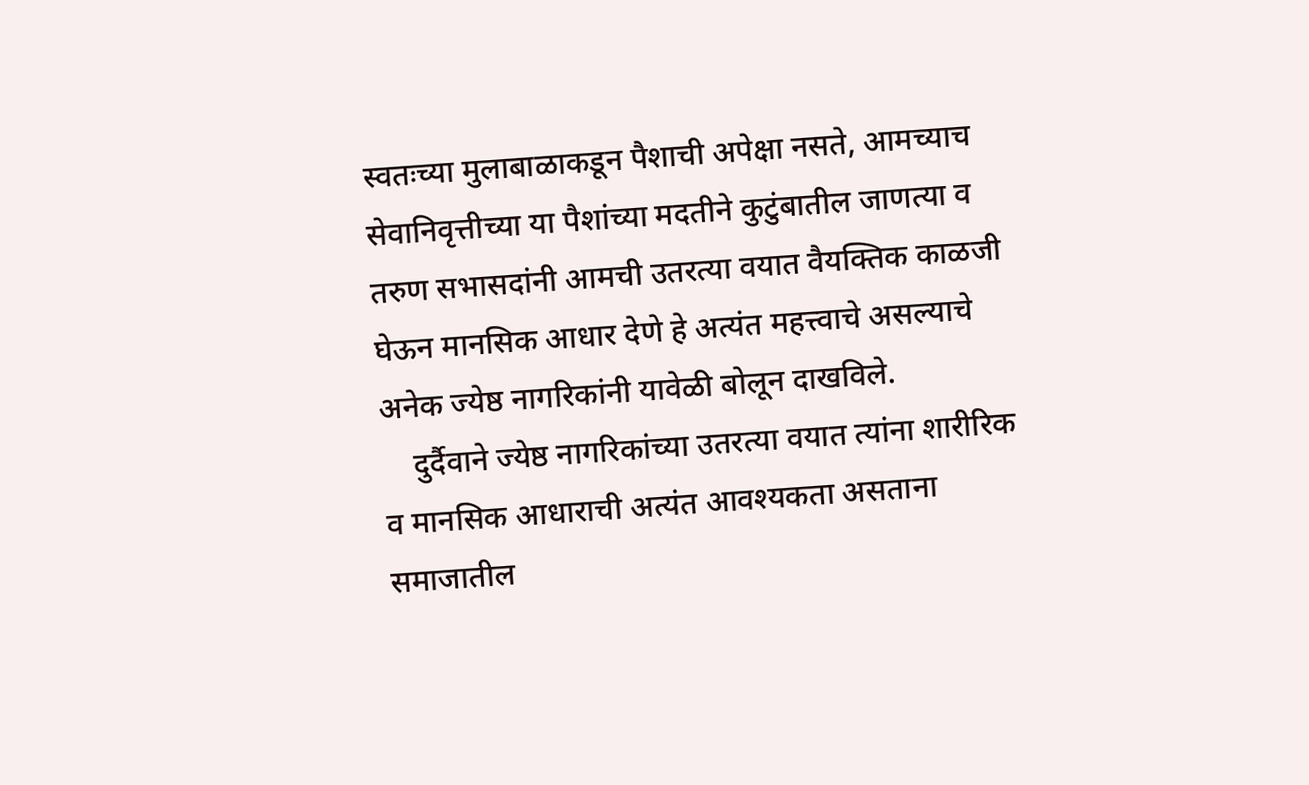स्वतःच्या मुलाबाळाकडून पैशाची अपेक्षा नसते, आमच्याच सेवानिवृत्तीच्या या पैशांच्या मदतीने कुटुंबातील जाणत्या व तरुण सभासदांनी आमची उतरत्या वयात वैयक्तिक काळजी घेऊन मानसिक आधार देणे हे अत्यंत महत्त्वाचे असल्याचे अनेक ज्येष्ठ नागरिकांनी यावेळी बोलून दाखविले.
    दुर्दैवाने ज्येष्ठ नागरिकांच्या उतरत्या वयात त्यांना शारीरिक व मानसिक आधाराची अत्यंत आवश्यकता असताना समाजातील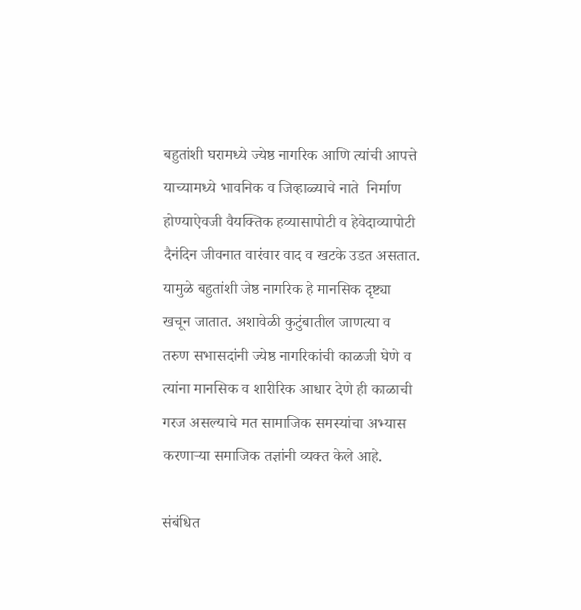बहुतांशी घरामध्ये ज्येष्ठ नागरिक आणि त्यांची आपत्ते याच्यामध्ये भावनिक व जिव्हाळ्याचे नाते  निर्माण होण्याऐवजी वैयक्तिक हव्यासापोटी व हेवेदाव्यापोटी दैनंदिन जीवनात वारंवार वाद व खटके उडत असतात. यामुळे बहुतांशी जेष्ठ नागरिक हे मानसिक दृष्ट्या खचून जातात. अशावेळी कुटुंबातील जाणत्या व तरुण सभासदांनी ज्येष्ठ नागरिकांची काळजी घेणे व त्यांना मानसिक व शारीरिक आधार देणे ही काळाची गरज असल्याचे मत सामाजिक समस्यांचा अभ्यास करणाऱ्या समाजिक तज्ञांनी व्यक्त केले आहे.

संबंधित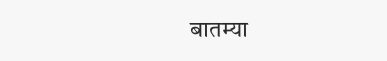बातम्या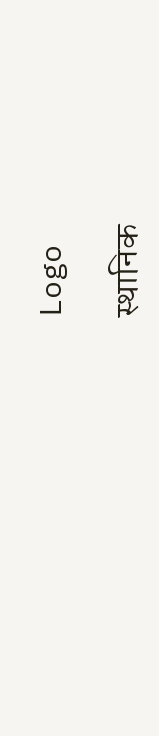Logo

स्थानिक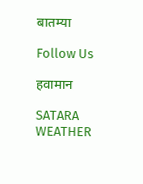बातम्या

Follow Us

हवामान

SATARA WEATHER